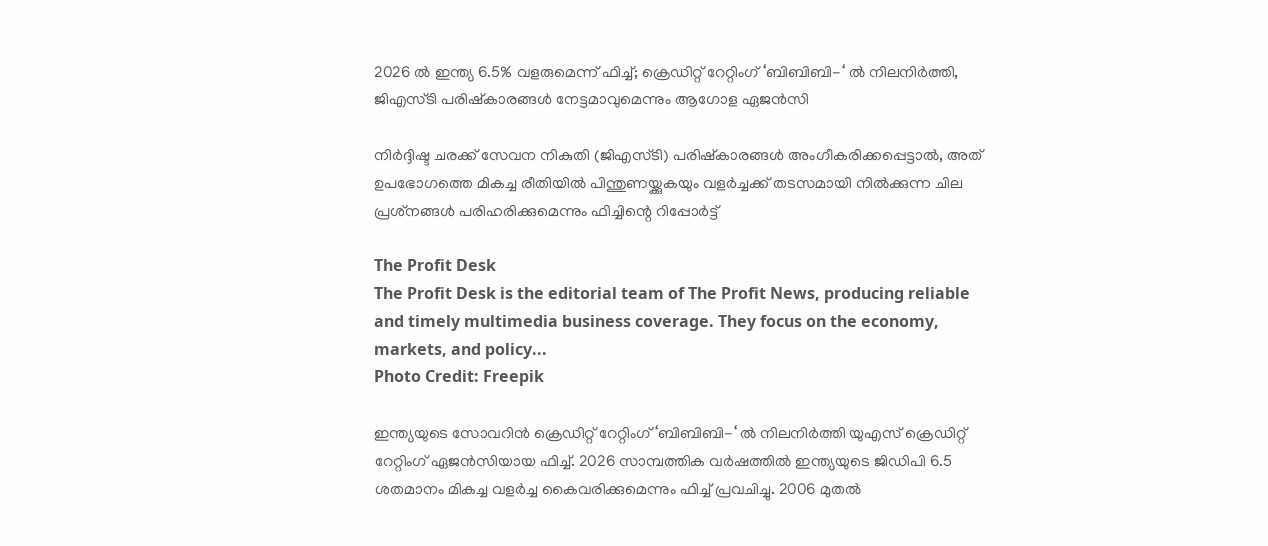2026 ല്‍ ഇന്ത്യ 6.5% വളരുമെന്ന് ഫിച്ച്; ക്രെഡിറ്റ് റേറ്റിംഗ് ‘ബിബിബി-‘ ല്‍ നിലനിര്‍ത്തി, ജിഎസ്ടി പരിഷ്‌കാരങ്ങള്‍ നേട്ടമാവുമെന്നും ആഗോള ഏജന്‍സി

നിര്‍ദ്ദിഷ്ട ചരക്ക് സേവന നികുതി (ജിഎസ്ടി) പരിഷ്‌കാരങ്ങള്‍ അംഗീകരിക്കപ്പെട്ടാല്‍, അത് ഉപഭോഗത്തെ മികച്ച രീതിയില്‍ പിന്തുണയ്ക്കുകയും വളര്‍ച്ചക്ക് തടസമായി നില്‍ക്കുന്ന ചില പ്രശ്‌നങ്ങള്‍ പരിഹരിക്കുമെന്നും ഫിച്ചിന്റെ റിപ്പോര്‍ട്ട്

The Profit Desk
The Profit Desk is the editorial team of The Profit News, producing reliable and timely multimedia business coverage. They focus on the economy, markets, and policy...
Photo Credit: Freepik

ഇന്ത്യയുടെ സോവറിന്‍ ക്രെഡിറ്റ് റേറ്റിംഗ് ‘ബിബിബി-‘ ല്‍ നിലനിര്‍ത്തി യുഎസ് ക്രെഡിറ്റ് റേറ്റിംഗ് ഏജന്‍സിയായ ഫിച്ച്. 2026 സാമ്പത്തിക വര്‍ഷത്തില്‍ ഇന്ത്യയുടെ ജിഡിപി 6.5 ശതമാനം മികച്ച വളര്‍ച്ച കൈവരിക്കുമെന്നും ഫിച്ച് പ്രവചിച്ചു. 2006 മുതല്‍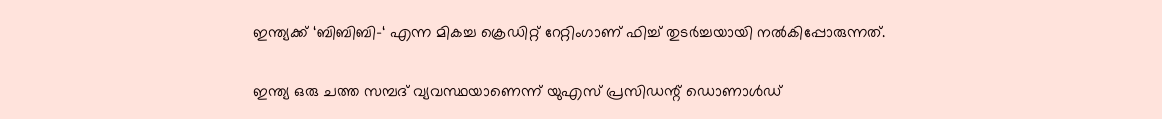ഇന്ത്യക്ക് ‘ബിബിബി-‘ എന്ന മികച്ച ക്രെഡിറ്റ് റേറ്റിംഗാണ് ഫിച്ച് തുടര്‍ച്ചയായി നല്‍കിപ്പോരുന്നത്.

ഇന്ത്യ ഒരു ചത്ത സമ്പദ് വ്യവസ്ഥയാണെന്ന് യുഎസ് പ്രസിഡന്റ് ഡൊണാള്‍ഡ്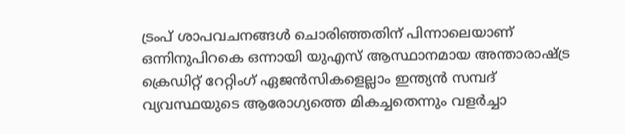ട്രംപ് ശാപവചനങ്ങള്‍ ചൊരിഞ്ഞതിന് പിന്നാലെയാണ് ഒന്നിനുപിറകെ ഒന്നായി യുഎസ് ആസ്ഥാനമായ അന്താരാഷ്ട്ര ക്രെഡിറ്റ് റേറ്റിംഗ് ഏജന്‍സികളെല്ലാം ഇന്ത്യന്‍ സമ്പദ് വ്യവസ്ഥയുടെ ആരോഗ്യത്തെ മികച്ചതെന്നും വളര്‍ച്ചാ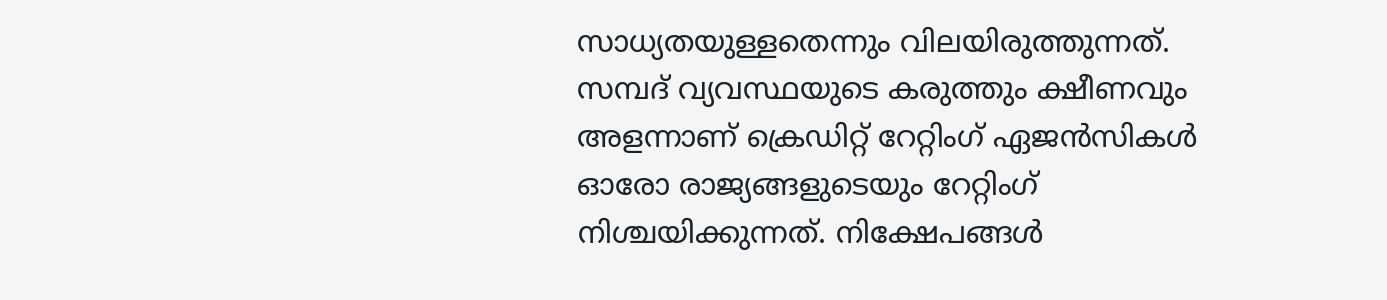സാധ്യതയുള്ളതെന്നും വിലയിരുത്തുന്നത്. സമ്പദ് വ്യവസ്ഥയുടെ കരുത്തും ക്ഷീണവും അളന്നാണ് ക്രെഡിറ്റ് റേറ്റിംഗ് ഏജന്‍സികള്‍ ഓരോ രാജ്യങ്ങളുടെയും റേറ്റിംഗ് നിശ്ചയിക്കുന്നത്. നിക്ഷേപങ്ങള്‍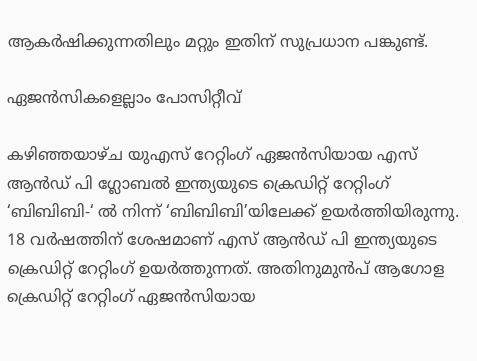ആകര്‍ഷിക്കുന്നതിലും മറ്റും ഇതിന് സുപ്രധാന പങ്കുണ്ട്.

ഏജന്‍സികളെല്ലാം പോസിറ്റീവ്

കഴിഞ്ഞയാഴ്ച യുഎസ് റേറ്റിംഗ് ഏജന്‍സിയായ എസ് ആന്‍ഡ് പി ഗ്ലോബല്‍ ഇന്ത്യയുടെ ക്രെഡിറ്റ് റേറ്റിംഗ് ‘ബിബിബി-‘ ല്‍ നിന്ന് ‘ബിബിബി’യിലേക്ക് ഉയര്‍ത്തിയിരുന്നു. 18 വര്‍ഷത്തിന് ശേഷമാണ് എസ് ആന്‍ഡ് പി ഇന്ത്യയുടെ ക്രെഡിറ്റ് റേറ്റിംഗ് ഉയര്‍ത്തുന്നത്. അതിനുമുന്‍പ് ആഗോള ക്രെഡിറ്റ് റേറ്റിംഗ് ഏജന്‍സിയായ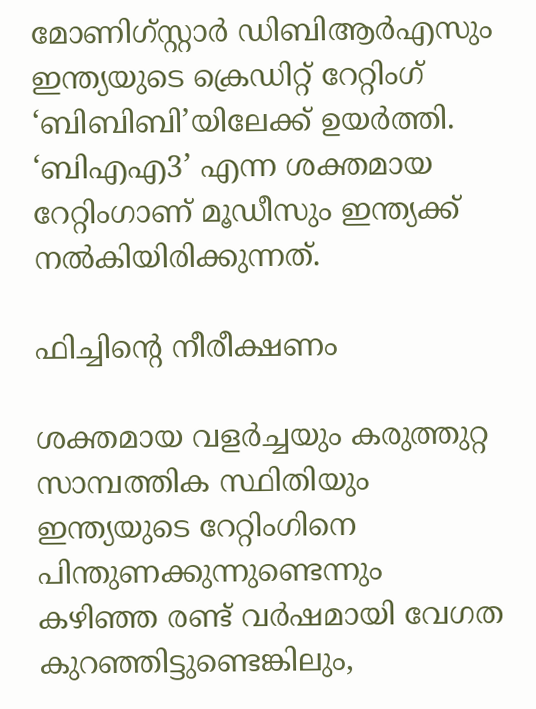മോണിഗ്‌സ്റ്റാര്‍ ഡിബിആര്‍എസും ഇന്ത്യയുടെ ക്രെഡിറ്റ് റേറ്റിംഗ് ‘ബിബിബി’യിലേക്ക് ഉയര്‍ത്തി. ‘ബിഎഎ3’ എന്ന ശക്തമായ റേറ്റിംഗാണ് മൂഡീസും ഇന്ത്യക്ക് നല്‍കിയിരിക്കുന്നത്.

ഫിച്ചിന്റെ നീരീക്ഷണം

ശക്തമായ വളര്‍ച്ചയും കരുത്തുറ്റ സാമ്പത്തിക സ്ഥിതിയും ഇന്ത്യയുടെ റേറ്റിംഗിനെ പിന്തുണക്കുന്നുണ്ടെന്നും കഴിഞ്ഞ രണ്ട് വര്‍ഷമായി വേഗത കുറഞ്ഞിട്ടുണ്ടെങ്കിലും,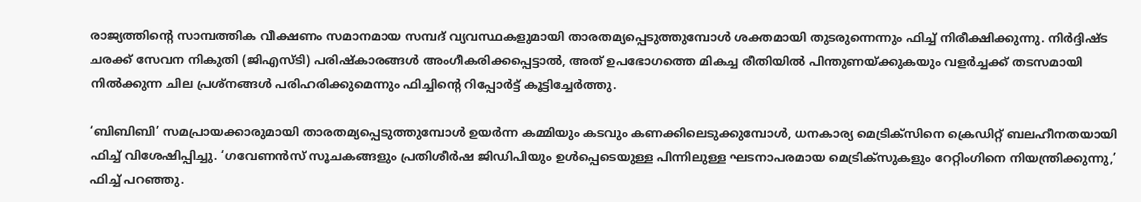രാജ്യത്തിന്റെ സാമ്പത്തിക വീക്ഷണം സമാനമായ സമ്പദ് വ്യവസ്ഥകളുമായി താരതമ്യപ്പെടുത്തുമ്പോള്‍ ശക്തമായി തുടരുന്നെന്നും ഫിച്ച് നിരീക്ഷിക്കുന്നു. നിര്‍ദ്ദിഷ്ട ചരക്ക് സേവന നികുതി (ജിഎസ്ടി) പരിഷ്‌കാരങ്ങള്‍ അംഗീകരിക്കപ്പെട്ടാല്‍, അത് ഉപഭോഗത്തെ മികച്ച രീതിയില്‍ പിന്തുണയ്ക്കുകയും വളര്‍ച്ചക്ക് തടസമായി നില്‍ക്കുന്ന ചില പ്രശ്‌നങ്ങള്‍ പരിഹരിക്കുമെന്നും ഫിച്ചിന്റെ റിപ്പോര്‍ട്ട് കൂട്ടിച്ചേര്‍ത്തു.

‘ബിബിബി’ സമപ്രായക്കാരുമായി താരതമ്യപ്പെടുത്തുമ്പോള്‍ ഉയര്‍ന്ന കമ്മിയും കടവും കണക്കിലെടുക്കുമ്പോള്‍, ധനകാര്യ മെട്രിക്‌സിനെ ക്രെഡിറ്റ് ബലഹീനതയായി ഫിച്ച് വിശേഷിപ്പിച്ചു. ‘ഗവേണന്‍സ് സൂചകങ്ങളും പ്രതിശീര്‍ഷ ജിഡിപിയും ഉള്‍പ്പെടെയുള്ള പിന്നിലുള്ള ഘടനാപരമായ മെട്രിക്‌സുകളും റേറ്റിംഗിനെ നിയന്ത്രിക്കുന്നു,’ ഫിച്ച് പറഞ്ഞു.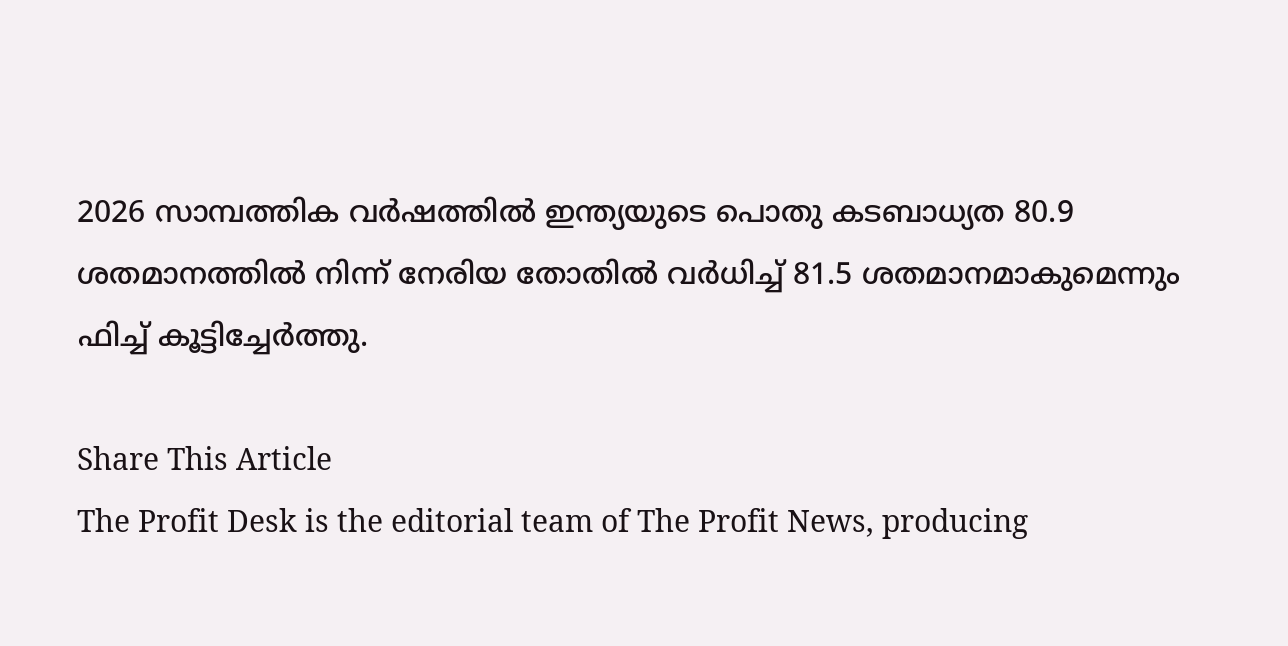2026 സാമ്പത്തിക വര്‍ഷത്തില്‍ ഇന്ത്യയുടെ പൊതു കടബാധ്യത 80.9 ശതമാനത്തില്‍ നിന്ന് നേരിയ തോതില്‍ വര്‍ധിച്ച് 81.5 ശതമാനമാകുമെന്നും ഫിച്ച് കൂട്ടിച്ചേര്‍ത്തു.

Share This Article
The Profit Desk is the editorial team of The Profit News, producing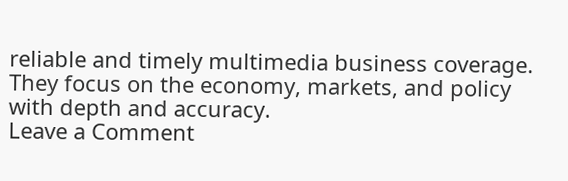reliable and timely multimedia business coverage. They focus on the economy, markets, and policy with depth and accuracy.
Leave a Comment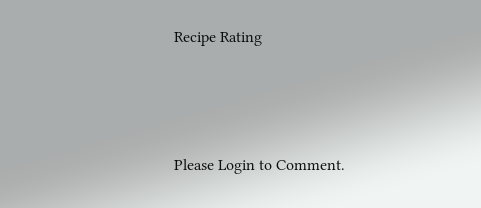Recipe Rating




Please Login to Comment.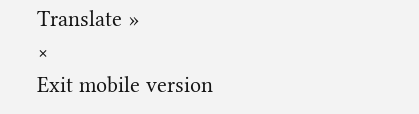Translate »
×
Exit mobile version